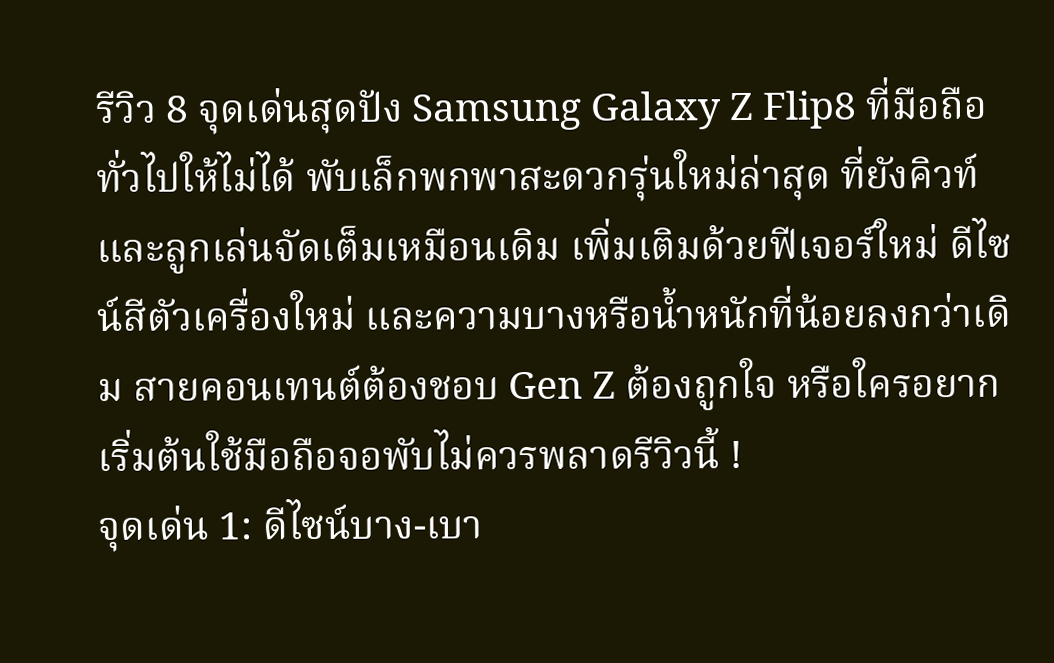รีวิว 8 จุดเด่นสุดปัง Samsung Galaxy Z Flip8 ที่มือถือทั่วไปให้ไม่ได้ พับเล็กพกพาสะดวกรุ่นใหม่ล่าสุด ที่ยังคิวท์และลูกเล่นจัดเต็มเหมือนเดิม เพิ่มเติมด้วยฟีเจอร์ใหม่ ดีไซน์สีตัวเครื่องใหม่ และความบางหรือน้ำหนักที่น้อยลงกว่าเดิม สายคอนเทนต์ต้องชอบ Gen Z ต้องถูกใจ หรือใครอยากเริ่มต้นใช้มือถือจอพับไม่ควรพลาดรีวิวนี้ !
จุดเด่น 1: ดีไซน์บาง-เบา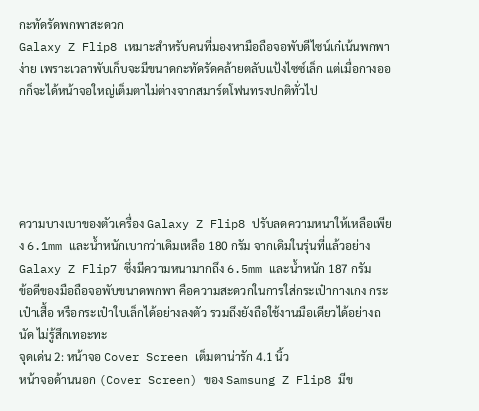กะทัดรัดพกพาสะดวก
Galaxy Z Flip8 เหมาะสำหรับคนที่มองหามือถือจอพับดีไซน์เก๋เน้นพกพาง่าย เพราะเวลาพับเก็บจะมีขนาดกะทัดรัดคล้ายตลับแป้งไซซ์เล็ก แต่เมื่อกางออกก็จะได้หน้าจอใหญ่เต็มตาไม่ต่างจากสมาร์ตโฟนทรงปกติทั่วไป





ความบางเบาของตัวเครื่อง Galaxy Z Flip8 ปรับลดความหนาให้เหลือเพียง 6.1mm และน้ำหนักเบากว่าเดิมเหลือ 180 กรัม จากเดิมในรุ่นที่แล้วอย่าง Galaxy Z Flip7 ซึ่งมีความหนามากถึง 6.5mm และน้ำหนัก 187 กรัม
ข้อดีของมือถือจอพับขนาดพกพา คือความสะดวกในการใส่กระเป๋ากางเกง กระเป๋าเสื้อ หรือกระเป๋าใบเล็กได้อย่างลงตัว รวมถึงยังถือใช้งานมือเดียวได้อย่างถนัด ไม่รู้สึกเทอะทะ
จุดเด่น 2: หน้าจอ Cover Screen เต็มตาน่ารัก 4.1 นิ้ว
หน้าจอด้านนอก (Cover Screen) ของ Samsung Z Flip8 มีข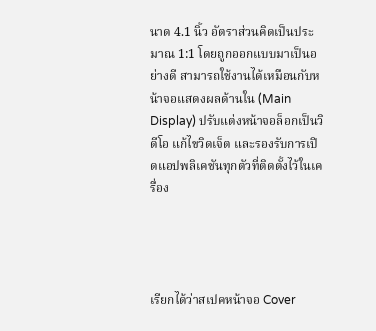นาด 4.1 นิ้ว อัตราส่วนคิดเป็นประมาณ 1:1 โดยถูกออกแบบมาเป็นอย่างดี สามารถใช้งานได้เหมือนกับหน้าจอแสดงผลด้านใน (Main Display) ปรับแต่งหน้าจอล็อกเป็นวิดีโอ แก้ไขวิดเจ็ต และรองรับการเปิดแอปพลิเคชันทุกตัวที่ติดตั้งไว้ในเครื่อง




เรียกได้ว่าสเปคหน้าจอ Cover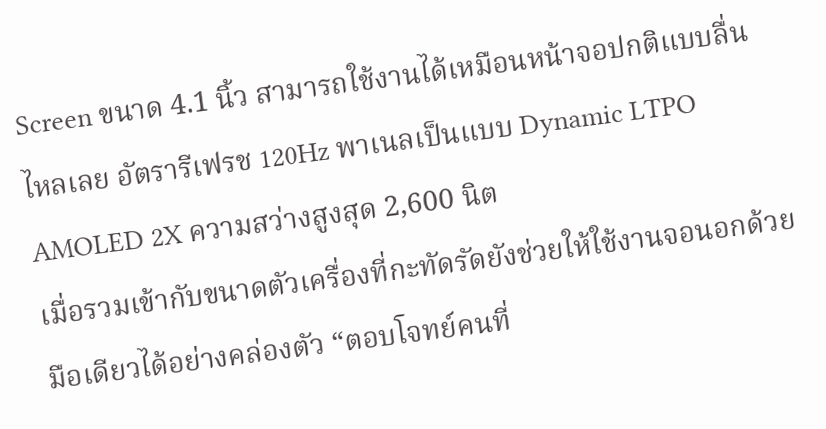Screen ขนาด 4.1 นิ้ว สามารถใช้งานได้เหมือนหน้าจอปกติแบบลื่นไหลเลย อัตรารีเฟรช 120Hz พาเนลเป็นแบบ Dynamic LTPO AMOLED 2X ความสว่างสูงสุด 2,600 นิต
เมื่อรวมเข้ากับขนาดตัวเครื่องที่กะทัดรัดยังช่วยให้ใช้งานจอนอกด้วยมือเดียวได้อย่างคล่องตัว “ตอบโจทย์คนที่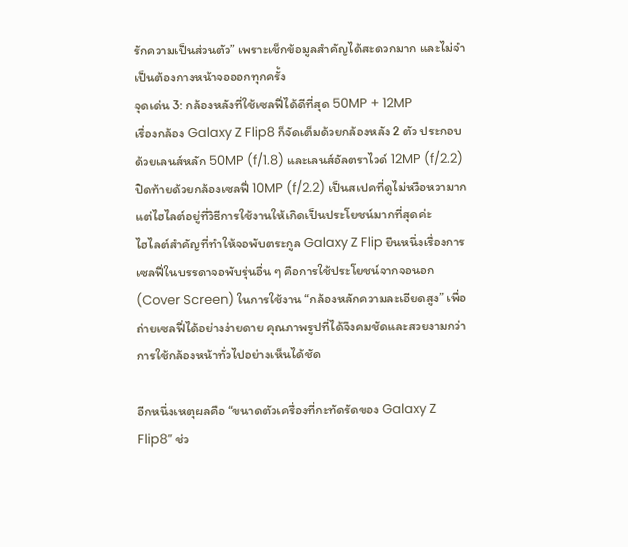รักความเป็นส่วนตัว” เพราะเช็กข้อมูลสำคัญได้สะดวกมาก และไม่จำเป็นต้องกางหน้าจอออกทุกครั้ง
จุดเด่น 3: กล้องหลังที่ใช้เซลฟี่ได้ดีที่สุด 50MP + 12MP
เรื่องกล้อง Galaxy Z Flip8 ก็จัดเต็มด้วยกล้องหลัง 2 ตัว ประกอบด้วยเลนส์หลัก 50MP (f/1.8) และเลนส์อัลตราไวด์ 12MP (f/2.2) ปิดท้ายด้วยกล้องเซลฟี่ 10MP (f/2.2) เป็นสเปคที่ดูไม่หวือหวามาก แต่ไฮไลต์อยู่ที่วิธีการใช้งานให้เกิดเป็นประโยชน์มากที่สุดค่ะ
ไฮไลต์สำคัญที่ทำให้จอพับตระกูล Galaxy Z Flip ยืนหนึ่งเรื่องการเซลฟี่ในบรรดาจอพับรุ่นอื่น ๆ คือการใช้ประโยชน์จากจอนอก (Cover Screen) ในการใช้งาน “กล้องหลักความละเอียดสูง” เพื่อถ่ายเซลฟี่ได้อย่างง่ายดาย คุณภาพรูปที่ได้จึงคมชัดและสวยงามกว่าการใช้กล้องหน้าทั่วไปอย่างเห็นได้ชัด

อีกหนึ่งเหตุผลคือ “ขนาดตัวเครื่องที่กะทัดรัดของ Galaxy Z Flip8” ช่ว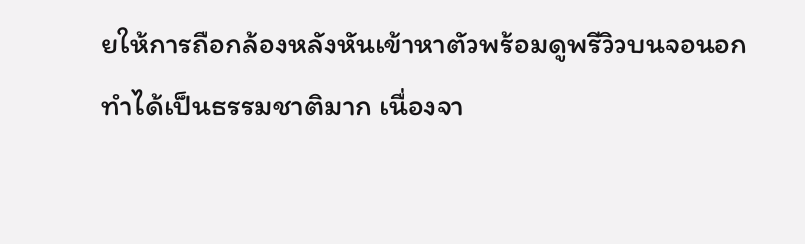ยให้การถือกล้องหลังหันเข้าหาตัวพร้อมดูพรีวิวบนจอนอกทำได้เป็นธรรมชาติมาก เนื่องจา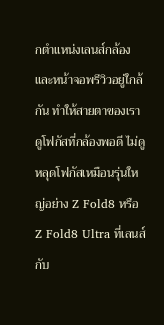กตำแหน่งเลนส์กล้องและหน้าจอพรีวิวอยู่ใกล้กัน ทำให้สายตาของเราดูโฟกัสที่กล้องพอดี ไม่ดูหลุดโฟกัสเหมือนรุ่นใหญ่อย่าง Z Fold8 หรือ Z Fold8 Ultra ที่เลนส์กับ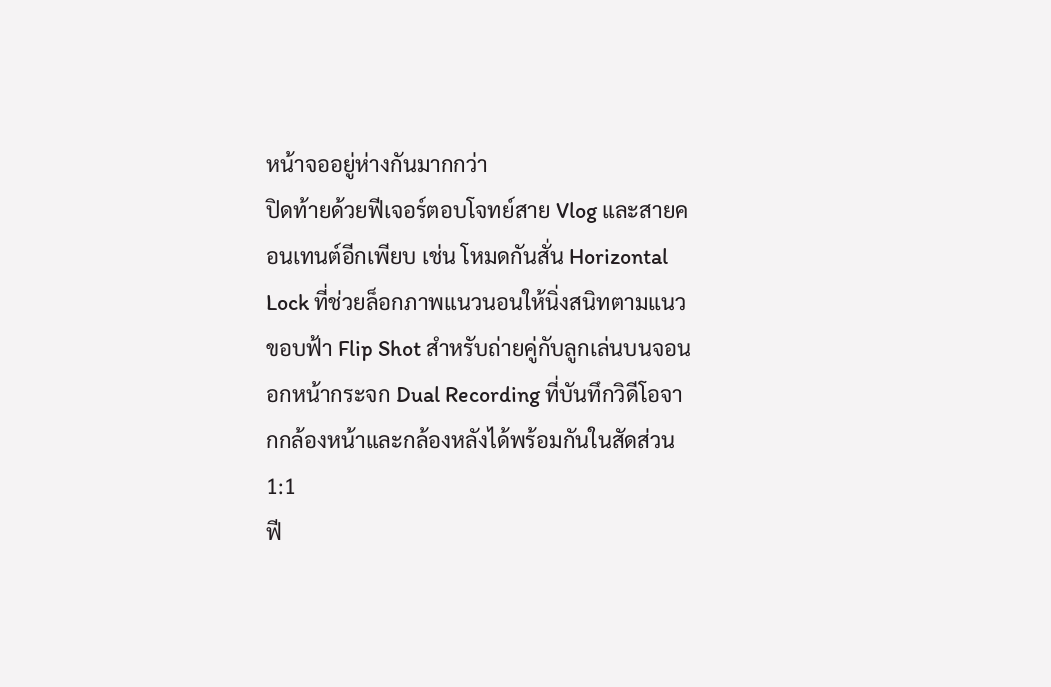หน้าจออยู่ห่างกันมากกว่า
ปิดท้ายด้วยฟีเจอร์ตอบโจทย์สาย Vlog และสายคอนเทนต์อีกเพียบ เช่น โหมดกันสั่น Horizontal Lock ที่ช่วยล็อกภาพแนวนอนให้นิ่งสนิทตามแนวขอบฟ้า Flip Shot สำหรับถ่ายคู่กับลูกเล่นบนจอนอกหน้ากระจก Dual Recording ที่บันทึกวิดีโอจากกล้องหน้าและกล้องหลังได้พร้อมกันในสัดส่วน 1:1
ฟี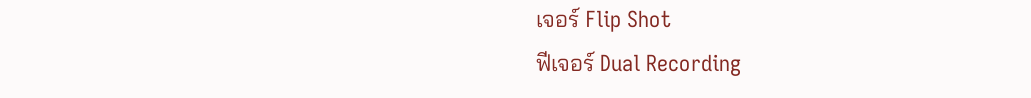เจอร์ Flip Shot
ฟีเจอร์ Dual Recording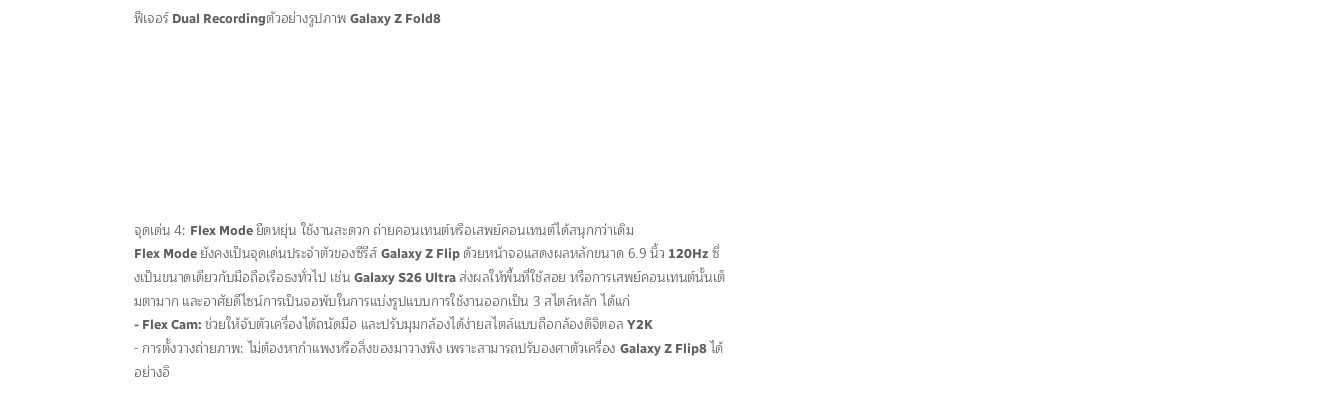ฟีเจอร์ Dual Recordingตัวอย่างรูปภาพ Galaxy Z Fold8








จุดเด่น 4: Flex Mode ยืดหยุ่น ใช้งานสะดวก ถ่ายคอนเทนต์หรือเสพย์คอนเทนต์ได้สนุกกว่าเดิม
Flex Mode ยังคงเป็นจุดเด่นประจำตัวของซีรีส์ Galaxy Z Flip ด้วยหน้าจอแสดงผลหลักขนาด 6.9 นิ้ว 120Hz ซึ่งเป็นขนาดเดียวกับมือถือเรือธงทั่วไป เช่น Galaxy S26 Ultra ส่งผลให้พื้นที่ใช้สอย หรือการเสพย์คอนเทนต์นั้นเต็มตามาก และอาศัยดีไซน์การเป็นจอพับในการแบ่งรูปแบบการใช้งานออกเป็น 3 สไตล์หลัก ได้แก่
- Flex Cam: ช่วยให้จับตัวเครื่องได้ถนัดมือ และปรับมุมกล้องได้ง่ายสไตล์แบบถือกล้องดิจิตอล Y2K
- การตั้งวางถ่ายภาพ: ไม่ต้องหากำแพงหรือสิ่งของมาวางพิง เพราะสามารถปรับองศาตัวเครื่อง Galaxy Z Flip8 ได้อย่างอิ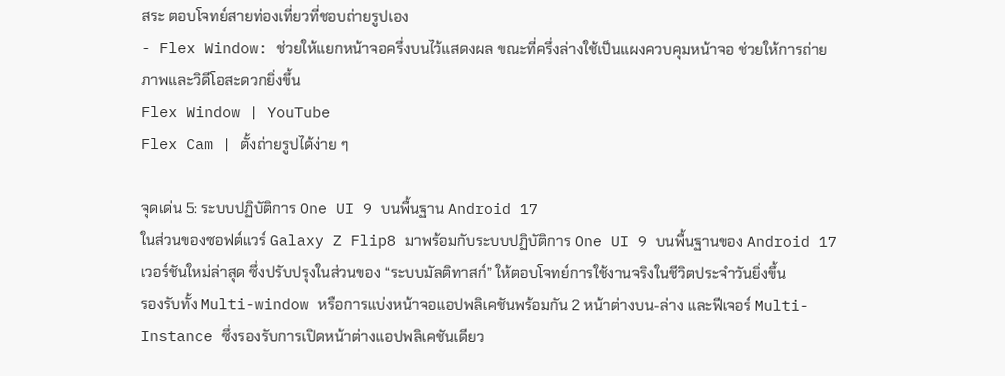สระ ตอบโจทย์สายท่องเที่ยวที่ชอบถ่ายรูปเอง
- Flex Window: ช่วยให้แยกหน้าจอครึ่งบนไว้แสดงผล ขณะที่ครึ่งล่างใช้เป็นแผงควบคุมหน้าจอ ช่วยให้การถ่ายภาพและวิดีโอสะดวกยิ่งขึ้น
Flex Window | YouTube
Flex Cam | ตั้งถ่ายรูปได้ง่าย ๆ

จุดเด่น 5: ระบบปฏิบัติการ One UI 9 บนพื้นฐาน Android 17
ในส่วนของซอฟต์แวร์ Galaxy Z Flip8 มาพร้อมกับระบบปฏิบัติการ One UI 9 บนพื้นฐานของ Android 17 เวอร์ชันใหม่ล่าสุด ซึ่งปรับปรุงในส่วนของ “ระบบมัลติทาสก์” ให้ตอบโจทย์การใช้งานจริงในชีวิตประจำวันยิ่งขึ้น
รองรับทั้ง Multi-window หรือการแบ่งหน้าจอแอปพลิเคชันพร้อมกัน 2 หน้าต่างบน-ล่าง และฟีเจอร์ Multi-Instance ซึ่งรองรับการเปิดหน้าต่างแอปพลิเคชันเดียว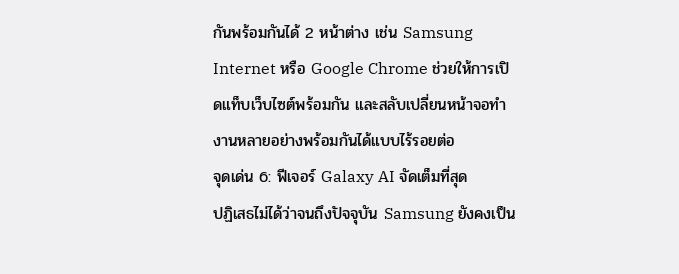กันพร้อมกันได้ 2 หน้าต่าง เช่น Samsung Internet หรือ Google Chrome ช่วยให้การเปิดแท็บเว็บไซต์พร้อมกัน และสลับเปลี่ยนหน้าจอทำงานหลายอย่างพร้อมกันได้แบบไร้รอยต่อ
จุดเด่น 6: ฟีเจอร์ Galaxy AI จัดเต็มที่สุด
ปฏิเสธไม่ได้ว่าจนถึงปัจจุบัน Samsung ยังคงเป็น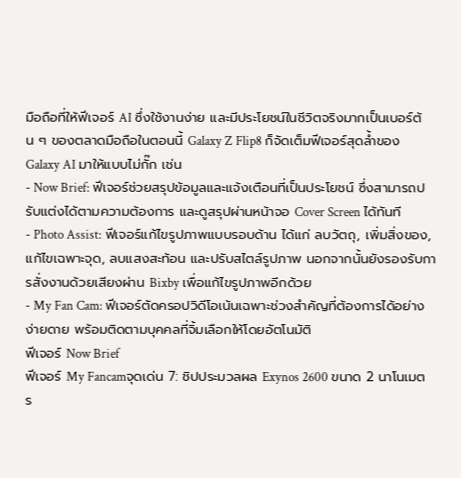มือถือที่ให้ฟีเจอร์ AI ซึ่งใช้งานง่าย และมีประโยชน์ในชีวิตจริงมากเป็นเบอร์ต้น ๆ ของตลาดมือถือในตอนนี้ Galaxy Z Flip8 ก็จัดเต็มฟีเจอร์สุดล้ำของ Galaxy AI มาให้แบบไม่กั๊ก เช่น
- Now Brief: ฟีเจอร์ช่วยสรุปข้อมูลและแจ้งเตือนที่เป็นประโยชน์ ซึ่งสามารถปรับแต่งได้ตามความต้องการ และดูสรุปผ่านหน้าจอ Cover Screen ได้ทันที
- Photo Assist: ฟีเจอร์แก้ไขรูปภาพแบบรอบด้าน ได้แก่ ลบวัตถุ, เพิ่มสิ่งของ, แก้ไขเฉพาะจุด, ลบแสงสะท้อน และปรับสไตล์รูปภาพ นอกจากนั้นยังรองรับการสั่งงานด้วยเสียงผ่าน Bixby เพื่อแก้ไขรูปภาพอีกด้วย
- My Fan Cam: ฟีเจอร์ตัดครอปวิดีโอเน้นเฉพาะช่วงสำคัญที่ต้องการได้อย่างง่ายดาย พร้อมติดตามบุคคลที่จิ้มเลือกให้โดยอัตโนมัติ
ฟีเจอร์ Now Brief
ฟีเจอร์ My Fancamจุดเด่น 7: ชิปประมวลผล Exynos 2600 ขนาด 2 นาโนเมตร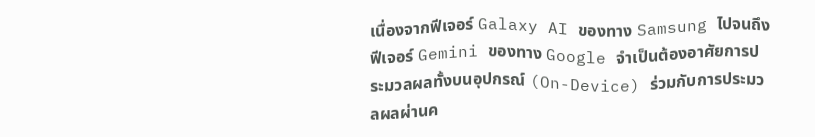เนื่องจากฟีเจอร์ Galaxy AI ของทาง Samsung ไปจนถึงฟีเจอร์ Gemini ของทาง Google จำเป็นต้องอาศัยการประมวลผลทั้งบนอุปกรณ์ (On-Device) ร่วมกับการประมวลผลผ่านค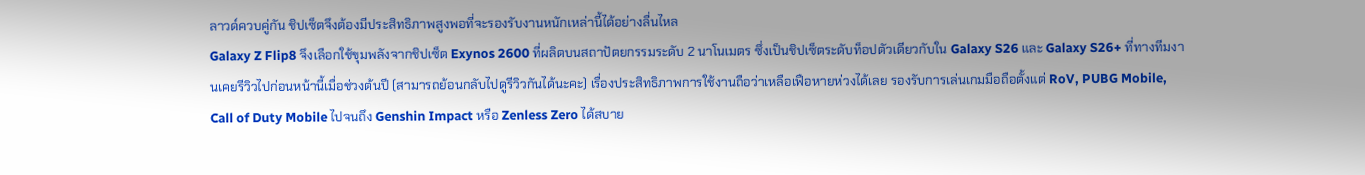ลาวด์ควบคู่กัน ชิปเซ็ตจึงต้องมีประสิทธิภาพสูงพอที่จะรองรับงานหนักเหล่านี้ได้อย่างลื่นไหล
Galaxy Z Flip8 จึงเลือกใช้ขุมพลังจากชิปเซ็ต Exynos 2600 ที่ผลิตบนสถาปัตยกรรมระดับ 2 นาโนเมตร ซึ่งเป็นชิปเซ็ตระดับท็อปตัวเดียวกับใน Galaxy S26 และ Galaxy S26+ ที่ทางทีมงานเคยรีวิวไปก่อนหน้านี้เมื่อช่วงต้นปี (สามารถย้อนกลับไปดูรีวิวกันได้นะคะ) เรื่องประสิทธิภาพการใช้งานถือว่าเหลือเฟือหายห่วงได้เลย รองรับการเล่นเกมมือถือตั้งแต่ RoV, PUBG Mobile, Call of Duty Mobile ไปจนถึง Genshin Impact หรือ Zenless Zero ได้สบาย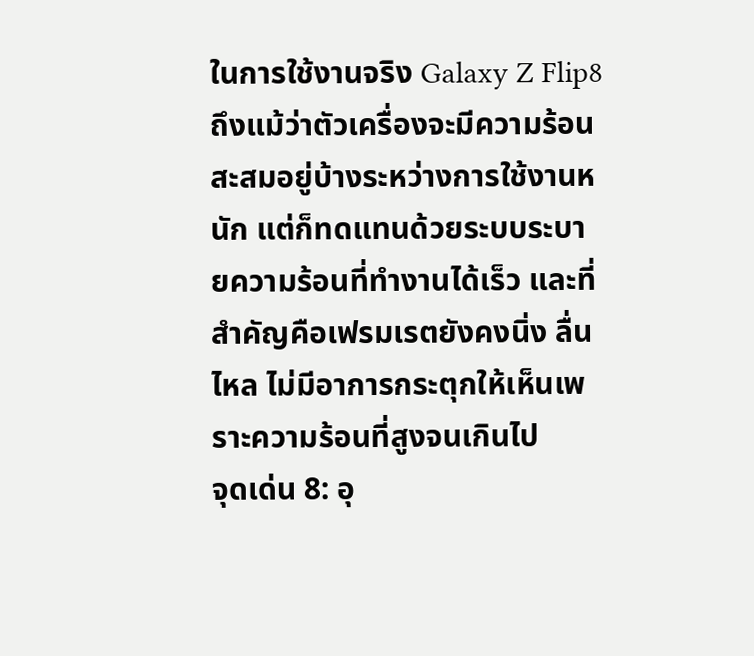ในการใช้งานจริง Galaxy Z Flip8 ถึงแม้ว่าตัวเครื่องจะมีความร้อนสะสมอยู่บ้างระหว่างการใช้งานหนัก แต่ก็ทดแทนด้วยระบบระบายความร้อนที่ทำงานได้เร็ว และที่สำคัญคือเฟรมเรตยังคงนิ่ง ลื่นไหล ไม่มีอาการกระตุกให้เห็นเพราะความร้อนที่สูงจนเกินไป
จุดเด่น 8: อุ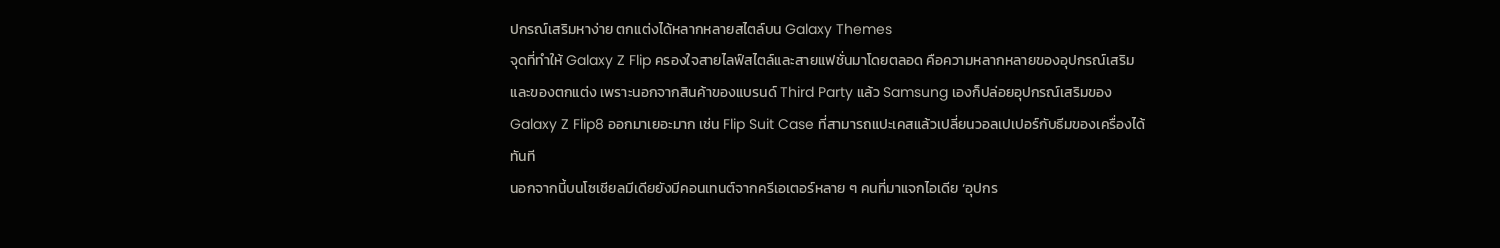ปกรณ์เสริมหาง่าย ตกแต่งได้หลากหลายสไตล์บน Galaxy Themes
จุดที่ทำให้ Galaxy Z Flip ครองใจสายไลฟ์สไตล์และสายแฟชั่นมาโดยตลอด คือความหลากหลายของอุปกรณ์เสริมและของตกแต่ง เพราะนอกจากสินค้าของแบรนด์ Third Party แล้ว Samsung เองก็ปล่อยอุปกรณ์เสริมของ Galaxy Z Flip8 ออกมาเยอะมาก เช่น Flip Suit Case ที่สามารถแปะเคสแล้วเปลี่ยนวอลเปเปอร์กับธีมของเครื่องได้ทันที
นอกจากนี้บนโซเชียลมีเดียยังมีคอนเทนต์จากครีเอเตอร์หลาย ๆ คนที่มาแจกไอเดีย ‘อุปกร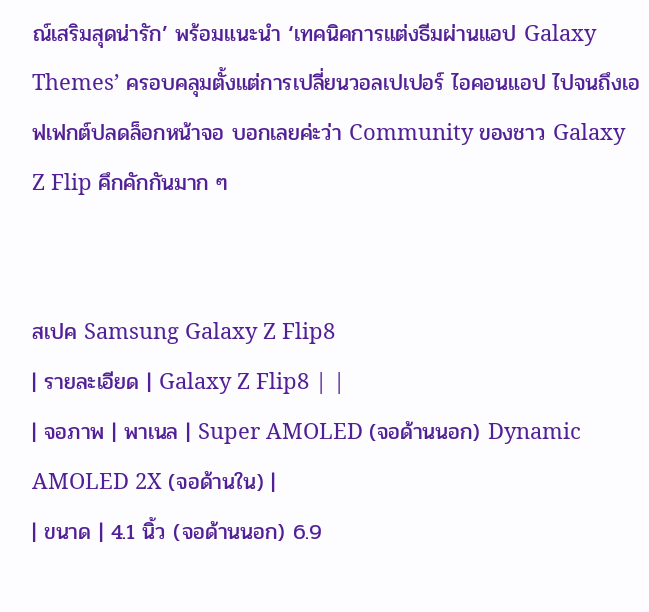ณ์เสริมสุดน่ารัก’ พร้อมแนะนำ ‘เทคนิคการแต่งธีมผ่านแอป Galaxy Themes’ ครอบคลุมตั้งแต่การเปลี่ยนวอลเปเปอร์ ไอคอนแอป ไปจนถึงเอฟเฟกต์ปลดล็อกหน้าจอ บอกเลยค่ะว่า Community ของชาว Galaxy Z Flip คึกคักกันมาก ๆ


สเปค Samsung Galaxy Z Flip8
| รายละเอียด | Galaxy Z Flip8 | |
| จอภาพ | พาเนล | Super AMOLED (จอด้านนอก) Dynamic AMOLED 2X (จอด้านใน) |
| ขนาด | 4.1 นิ้ว (จอด้านนอก) 6.9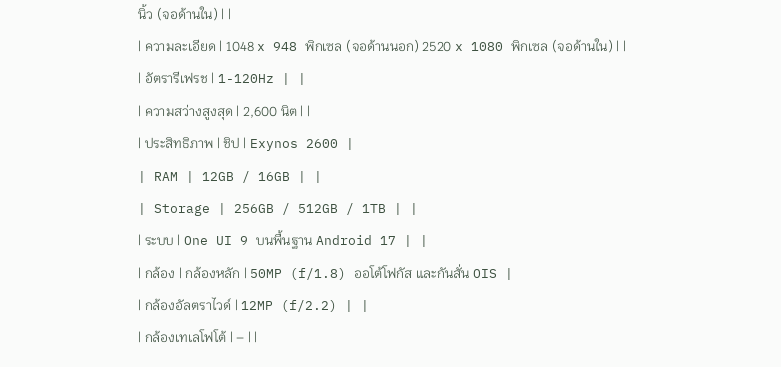นิ้ว (จอด้านใน) | |
| ความละเอียด | 1048 x 948 พิกเซล (จอด้านนอก) 2520 x 1080 พิกเซล (จอด้านใน) | |
| อัตรารีเฟรช | 1-120Hz | |
| ความสว่างสูงสุด | 2,600 นิต | |
| ประสิทธิภาพ | ชิป | Exynos 2600 |
| RAM | 12GB / 16GB | |
| Storage | 256GB / 512GB / 1TB | |
| ระบบ | One UI 9 บนพื้นฐาน Android 17 | |
| กล้อง | กล้องหลัก | 50MP (f/1.8) ออโต้โฟกัส และกันสั่น OIS |
| กล้องอัลตราไวด์ | 12MP (f/2.2) | |
| กล้องเทเลโฟโต้ | – | |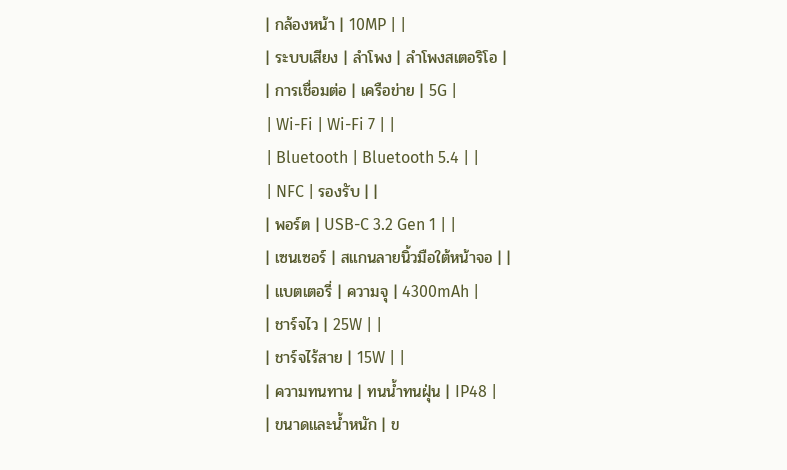| กล้องหน้า | 10MP | |
| ระบบเสียง | ลำโพง | ลำโพงสเตอริโอ |
| การเชื่อมต่อ | เครือข่าย | 5G |
| Wi-Fi | Wi-Fi 7 | |
| Bluetooth | Bluetooth 5.4 | |
| NFC | รองรับ | |
| พอร์ต | USB-C 3.2 Gen 1 | |
| เซนเซอร์ | สแกนลายนิ้วมือใต้หน้าจอ | |
| แบตเตอรี่ | ความจุ | 4300mAh |
| ชาร์จไว | 25W | |
| ชาร์จไร้สาย | 15W | |
| ความทนทาน | ทนน้ำทนฝุ่น | IP48 |
| ขนาดและน้ำหนัก | ข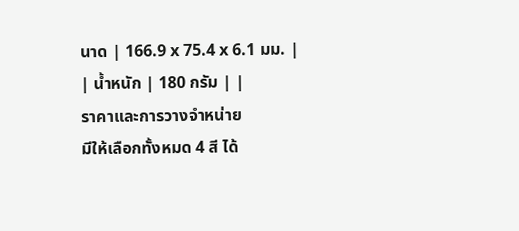นาด | 166.9 x 75.4 x 6.1 มม. |
| น้ำหนัก | 180 กรัม | |
ราคาและการวางจำหน่าย
มีให้เลือกทั้งหมด 4 สี ได้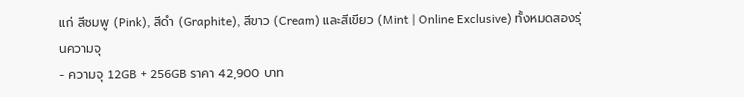แก่ สีชมพู (Pink), สีดำ (Graphite), สีขาว (Cream) และสีเขียว (Mint | Online Exclusive) ทั้งหมดสองรุ่นความจุ
- ความจุ 12GB + 256GB ราคา 42,900 บาท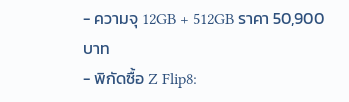- ความจุ 12GB + 512GB ราคา 50,900 บาท
- พิกัดซื้อ Z Flip8: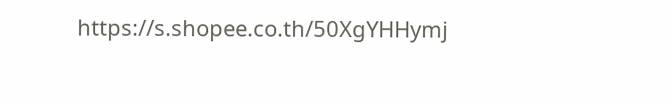https://s.shopee.co.th/50XgYHHymj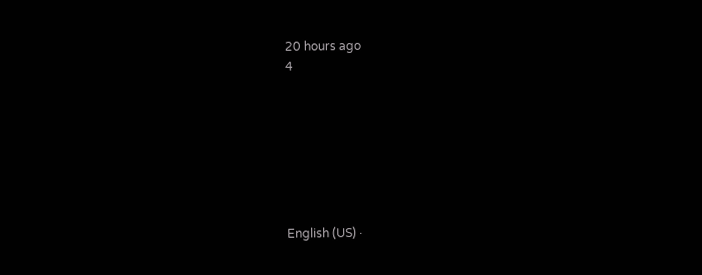20 hours ago
4







English (US) ·